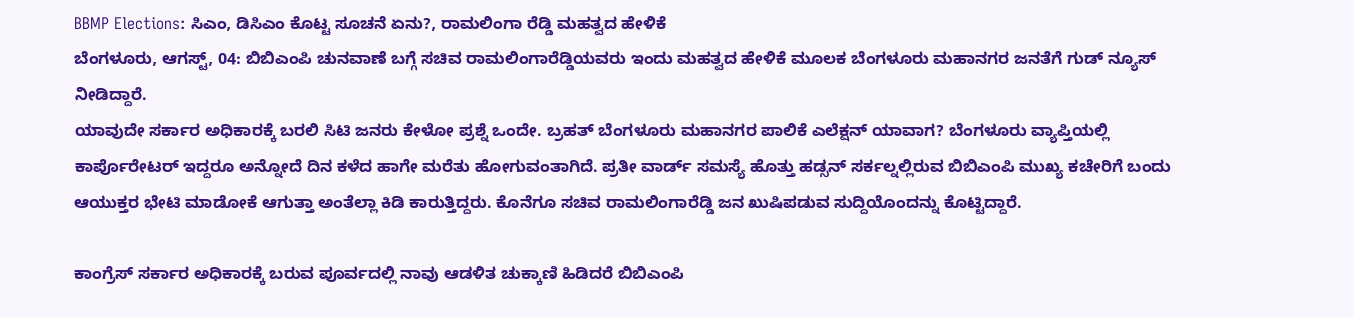BBMP Elections: ಸಿಎಂ, ಡಿಸಿಎಂ ಕೊಟ್ಟ ಸೂಚನೆ ಏನು?, ರಾಮಲಿಂಗಾ ರೆಡ್ಡಿ ಮಹತ್ವದ ಹೇಳಿಕೆ
ಬೆಂಗಳೂರು, ಆಗಸ್ಟ್, 04: ಬಿಬಿಎಂಪಿ ಚುನವಾಣೆ ಬಗ್ಗೆ ಸಚಿವ ರಾಮಲಿಂಗಾರೆಡ್ಡಿಯವರು ಇಂದು ಮಹತ್ವದ ಹೇಳಿಕೆ ಮೂಲಕ ಬೆಂಗಳೂರು ಮಹಾನಗರ ಜನತೆಗೆ ಗುಡ್ ನ್ಯೂಸ್ ನೀಡಿದ್ದಾರೆ.
ಯಾವುದೇ ಸರ್ಕಾರ ಅಧಿಕಾರಕ್ಕೆ ಬರಲಿ ಸಿಟಿ ಜನರು ಕೇಳೋ ಪ್ರಶ್ನೆ ಒಂದೇ. ಬ್ರಹತ್ ಬೆಂಗಳೂರು ಮಹಾನಗರ ಪಾಲಿಕೆ ಎಲೆಕ್ಷನ್ ಯಾವಾಗ? ಬೆಂಗಳೂರು ವ್ಯಾಪ್ತಿಯಲ್ಲಿ ಕಾರ್ಪೊರೇಟರ್ ಇದ್ದರೂ ಅನ್ನೋದೆ ದಿನ ಕಳೆದ ಹಾಗೇ ಮರೆತು ಹೋಗುವಂತಾಗಿದೆ. ಪ್ರತೀ ವಾರ್ಡ್ ಸಮಸ್ಯೆ ಹೊತ್ತು ಹಡ್ಸನ್ ಸರ್ಕಲ್ನಲ್ಲಿರುವ ಬಿಬಿಎಂಪಿ ಮುಖ್ಯ ಕಚೇರಿಗೆ ಬಂದು ಆಯುಕ್ತರ ಭೇಟಿ ಮಾಡೋಕೆ ಆಗುತ್ತಾ ಅಂತೆಲ್ಲಾ ಕಿಡಿ ಕಾರುತ್ತಿದ್ದರು. ಕೊನೆಗೂ ಸಚಿವ ರಾಮಲಿಂಗಾರೆಡ್ಡಿ ಜನ ಖುಷಿಪಡುವ ಸುದ್ದಿಯೊಂದನ್ನು ಕೊಟ್ಟಿದ್ದಾರೆ.

ಕಾಂಗ್ರೆಸ್ ಸರ್ಕಾರ ಅಧಿಕಾರಕ್ಕೆ ಬರುವ ಪೂರ್ವದಲ್ಲಿ ನಾವು ಆಡಳಿತ ಚುಕ್ಕಾಣಿ ಹಿಡಿದರೆ ಬಿಬಿಎಂಪಿ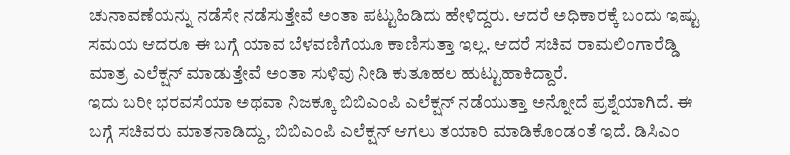ಚುನಾವಣೆಯನ್ನು ನಡೆಸೇ ನಡೆಸುತ್ತೇವೆ ಅಂತಾ ಪಟ್ಟುಹಿಡಿದು ಹೇಳಿದ್ದರು. ಆದರೆ ಅಧಿಕಾರಕ್ಕೆ ಬಂದು ಇಷ್ಟು ಸಮಯ ಆದರೂ ಈ ಬಗ್ಗೆ ಯಾವ ಬೆಳವಣಿಗೆಯೂ ಕಾಣಿಸುತ್ತಾ ಇಲ್ಲ. ಆದರೆ ಸಚಿವ ರಾಮಲಿಂಗಾರೆಡ್ಡಿ ಮಾತ್ರ ಎಲೆಕ್ಷನ್ ಮಾಡುತ್ತೇವೆ ಅಂತಾ ಸುಳಿವು ನೀಡಿ ಕುತೂಹಲ ಹುಟ್ಟುಹಾಕಿದ್ದಾರೆ.
ಇದು ಬರೀ ಭರವಸೆಯಾ ಅಥವಾ ನಿಜಕ್ಕೂ ಬಿಬಿಎಂಪಿ ಎಲೆಕ್ಷನ್ ನಡೆಯುತ್ತಾ ಅನ್ನೋದೆ ಪ್ರಶ್ನೆಯಾಗಿದೆ. ಈ ಬಗ್ಗೆ ಸಚಿವರು ಮಾತನಾಡಿದ್ದು, ಬಿಬಿಎಂಪಿ ಎಲೆಕ್ಷನ್ ಆಗಲು ತಯಾರಿ ಮಾಡಿಕೊಂಡಂತೆ ಇದೆ. ಡಿಸಿಎಂ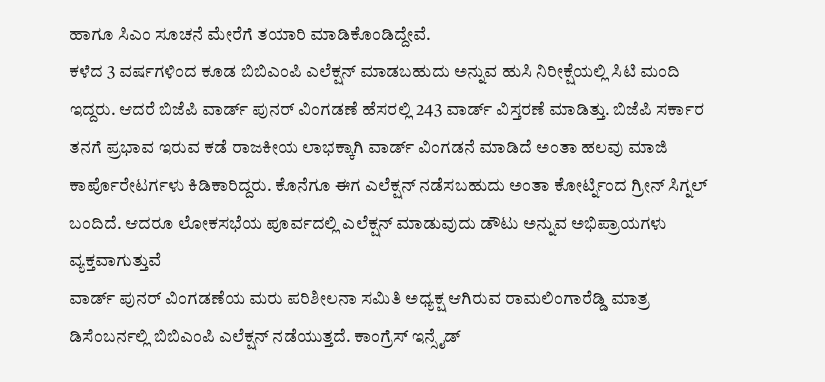ಹಾಗೂ ಸಿಎಂ ಸೂಚನೆ ಮೇರೆಗೆ ತಯಾರಿ ಮಾಡಿಕೊಂಡಿದ್ದೇವೆ.
ಕಳೆದ 3 ವರ್ಷಗಳಿಂದ ಕೂಡ ಬಿಬಿಎಂಪಿ ಎಲೆಕ್ಷನ್ ಮಾಡಬಹುದು ಅನ್ನುವ ಹುಸಿ ನಿರೀಕ್ಷೆಯಲ್ಲಿ ಸಿಟಿ ಮಂದಿ ಇದ್ದರು. ಆದರೆ ಬಿಜೆಪಿ ವಾರ್ಡ್ ಪುನರ್ ವಿಂಗಡಣೆ ಹೆಸರಲ್ಲಿ 243 ವಾರ್ಡ್ ವಿಸ್ತರಣೆ ಮಾಡಿತ್ತು. ಬಿಜೆಪಿ ಸರ್ಕಾರ ತನಗೆ ಪ್ರಭಾವ ಇರುವ ಕಡೆ ರಾಜಕೀಯ ಲಾಭಕ್ಕಾಗಿ ವಾರ್ಡ್ ವಿಂಗಡನೆ ಮಾಡಿದೆ ಅಂತಾ ಹಲವು ಮಾಜಿ ಕಾರ್ಪೊರೇಟರ್ಗಳು ಕಿಡಿಕಾರಿದ್ದರು. ಕೊನೆಗೂ ಈಗ ಎಲೆಕ್ಷನ್ ನಡೆಸಬಹುದು ಅಂತಾ ಕೋರ್ಟ್ನಿಂದ ಗ್ರೀನ್ ಸಿಗ್ನಲ್ ಬಂದಿದೆ. ಆದರೂ ಲೋಕಸಭೆಯ ಪೂರ್ವದಲ್ಲಿ ಎಲೆಕ್ಷನ್ ಮಾಡುವುದು ಡೌಟು ಅನ್ನುವ ಅಭಿಪ್ರಾಯಗಳು ವ್ಯಕ್ತವಾಗುತ್ತುವೆ
ವಾರ್ಡ್ ಪುನರ್ ವಿಂಗಡಣೆಯ ಮರು ಪರಿಶೀಲನಾ ಸಮಿತಿ ಅಧ್ಯಕ್ಷ ಆಗಿರುವ ರಾಮಲಿಂಗಾರೆಡ್ಡಿ ಮಾತ್ರ ಡಿಸೆಂಬರ್ನಲ್ಲಿ ಬಿಬಿಎಂಪಿ ಎಲೆಕ್ಷನ್ ನಡೆಯುತ್ತದೆ. ಕಾಂಗ್ರೆಸ್ ಇನ್ಸೈಡ್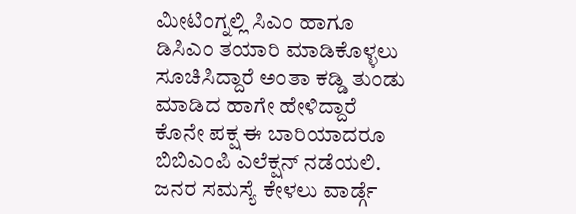ಮೀಟಿಂಗ್ನಲ್ಲಿ ಸಿಎಂ ಹಾಗೂ ಡಿಸಿಎಂ ತಯಾರಿ ಮಾಡಿಕೊಳ್ಳಲು ಸೂಚಿಸಿದ್ದಾರೆ ಅಂತಾ ಕಡ್ಡಿ ತುಂಡು ಮಾಡಿದ ಹಾಗೇ ಹೇಳಿದ್ದಾರೆ
ಕೊನೇ ಪಕ್ಷ ಈ ಬಾರಿಯಾದರೂ ಬಿಬಿಎಂಪಿ ಎಲೆಕ್ಷನ್ ನಡೆಯಲಿ. ಜನರ ಸಮಸ್ಯೆ ಕೇಳಲು ವಾರ್ಡ್ಗೆ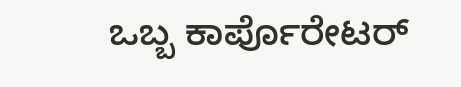ಒಬ್ಬ ಕಾರ್ಪೊರೇಟರ್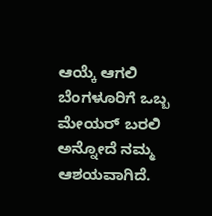ಆಯ್ಕೆ ಆಗಲಿ ಬೆಂಗಳೂರಿಗೆ ಒಬ್ಬ ಮೇಯರ್ ಬರಲಿ ಅನ್ನೋದೆ ನಮ್ಮ ಆಶಯವಾಗಿದೆ.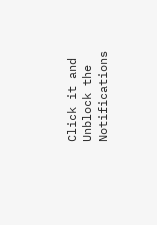Click it and Unblock the Notifications